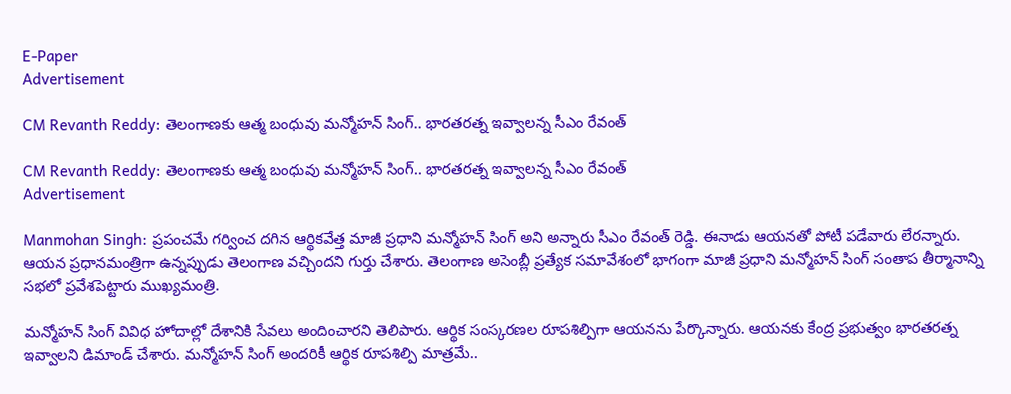E-Paper
Advertisement

CM Revanth Reddy: తెలంగాణకు ఆత్మ బంధువు మన్మోహన్ సింగ్‌.. భారతరత్న ఇవ్వాలన్న సీఎం రేవంత్

CM Revanth Reddy: తెలంగాణకు ఆత్మ బంధువు మన్మోహన్ సింగ్‌.. భారతరత్న ఇవ్వాలన్న సీఎం రేవంత్
Advertisement

Manmohan Singh: ప్రపంచమే గర్వించ దగిన ఆర్థికవేత్త మాజీ ప్రధాని మన్మోహన్ సింగ్ అని అన్నారు సీఎం రేవంత్ రెడ్డి. ఈనాడు ఆయనతో పోటీ పడేవారు లేరన్నారు. ఆయన ప్రధానమంత్రిగా ఉన్నప్పుడు తెలంగాణ వచ్చిందని గుర్తు చేశారు. తెలంగాణ అసెంబ్లీ ప్రత్యేక సమావేశంలో భాగంగా మాజీ ప్రధాని మన్మోహన్ సింగ్‌ సంతాప తీర్మానాన్ని సభలో ప్రవేశపెట్టారు ముఖ్యమంత్రి.

మన్మోహన్ సింగ్ వివిధ హోదాల్లో దేశానికి సేవలు అందించారని తెలిపారు. ఆర్థిక సంస్కరణల రూపశిల్పిగా ఆయనను పేర్కొన్నారు. ఆయనకు కేంద్ర ప్రభుత్వం భారతరత్న ఇవ్వాలని డిమాండ్ చేశారు. మన్మోహన్ సింగ్ అందరికీ ఆర్థిక రూపశిల్పి మాత్రమే..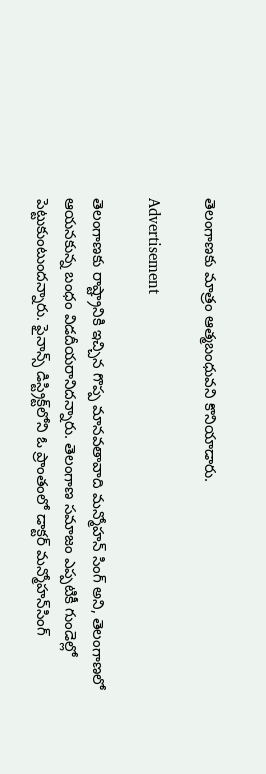తెలంగాణకు మాత్రం ఆత్మబంధువని కొనియాడారు.

Advertisement

తెలంగాణకు రాష్ట్రానికి ఇచ్చిన గొప్ప మానవతావాది మన్మోహన్ సింగ్ అని, తెలంగాణలో ఆయనకున్న బంధం విడదీయరానిదన్నారు. తెలంగాణ సమాజం ఎప్పటికీ గుండెల్లో పెట్టుకుంటుందన్నారు. ఫైనాన్స్ డిస్ట్రిక్ట్‌లోని ఓ ప్రాంతంలో డాక్టర్ మన్మోహన్‌సింగ్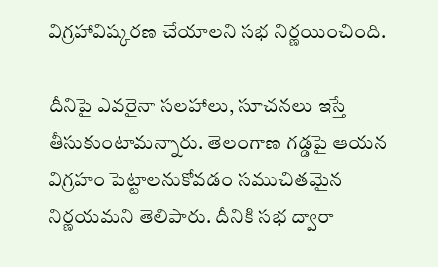విగ్రహావిష్కరణ చేయాలని సభ నిర్ణయించింది.

దీనిపై ఎవరైనా సలహాలు, సూచనలు ఇస్తే తీసుకుంటామన్నారు. తెలంగాణ గడ్డపై ఆయన విగ్రహం పెట్టాలనుకోవడం సముచితమైన నిర్ణయమని తెలిపారు. దీనికి సభ ద్వారా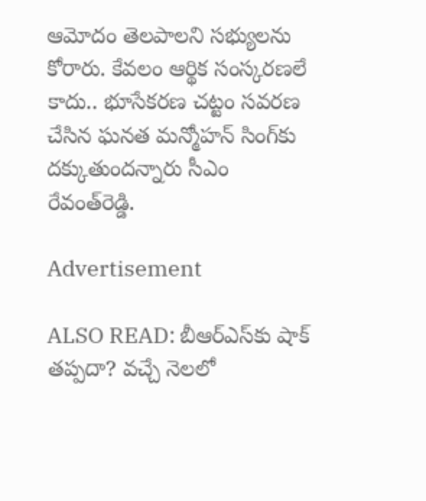ఆమోదం తెలపాలని సభ్యులను కోరారు. కేవలం ఆర్థిక సంస్కరణలే కాదు.. భూసేకరణ చట్టం సవరణ చేసిన ఘనత మన్మోహన్ సింగ్‌కు దక్కుతుందన్నారు సీఎం రేవంత్‌రెడ్డి.

Advertisement

ALSO READ: బీఆర్ఎస్‌కు షాక్ తప్పదా? వచ్చే నెలలో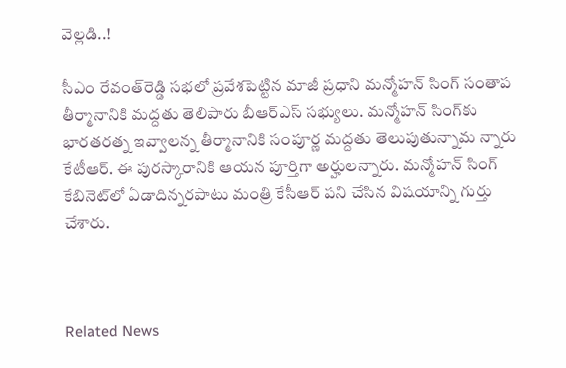వెల్లడి..!

సీఎం రేవంత్‌రెడ్డి సభలో ప్రవేశపెట్టిన మాజీ ప్రధాని మన్మోహన్ సింగ్ సంతాప తీర్మానానికి మద్దతు తెలిపారు బీఆర్ఎస్ సభ్యులు. మన్మోహన్ సింగ్‌కు భారతరత్న ఇవ్వాలన్న తీర్మానానికి సంపూర్ణ మద్దతు తెలుపుతున్నామ న్నారు కేటీఆర్. ఈ పురస్కారానికి ఆయన పూర్తిగా అర్హులన్నారు. మన్మోహన్ సింగ్ కేబినెట్‌లో ఏడాదిన్నరపాటు మంత్రి కేసీఆర్ పని చేసిన విషయాన్ని గుర్తు చేశారు.



Related News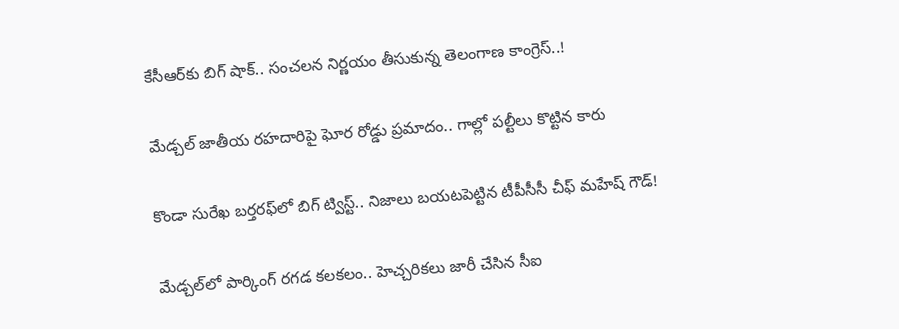కేసీఆర్‌కు బిగ్ షాక్.. సంచలన నిర్ణయం తీసుకున్న తెలంగాణ కాంగ్రెస్..!

మేడ్చల్ జాతీయ రహదారిపై ఘోర రోడ్డు ప్రమాదం.. గాల్లో పల్టీలు కొట్టిన కారు

కొండా సురేఖ బర్తరఫ్‌లో బిగ్ ట్విస్ట్.. నిజాలు బయటపెట్టిన టీపీసీసీ చీఫ్ మహేష్ గౌడ్!

మేడ్చల్‌లో పార్కింగ్ రగడ కలకలం.. హెచ్చరికలు జారీ చేసిన సీఐ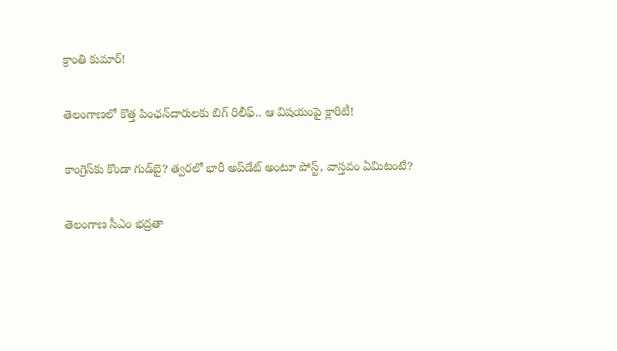క్రాంతి కుమార్!

తెలంగాణలో కొత్త పింఛన్‌‌దారులకు బిగ్ రిలీఫ్.. ఆ విషయంపై క్లారిటీ!

కాంగ్రెస్‌కు కొండా‌ గుడ్‌బై? త్వరలో భారీ అప్‌డేట్ అంటూ పోస్ట్, వాస్తవం ఏమిటంటే?

తెలంగాణ సీఎం భద్రతా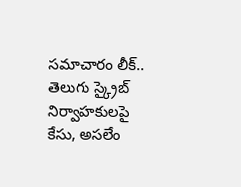సమాచారం లీక్.. తెలుగు స్క్రైబ్ నిర్వాహకులపై కేసు, అసలేం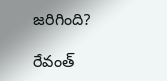జరిగింది?

రేవంత్‌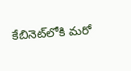కేబినెట్‌లోకి మరో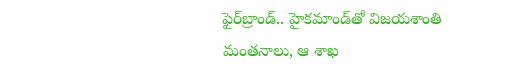ఫైర్‌బ్రాండ్.. హైకమాండ్‌తో విజయశాంతి మంతనాలు, ఆ శాఖ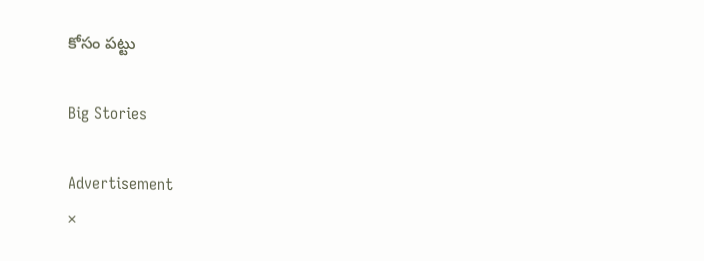కోసం పట్టు

Big Stories

Advertisement
×